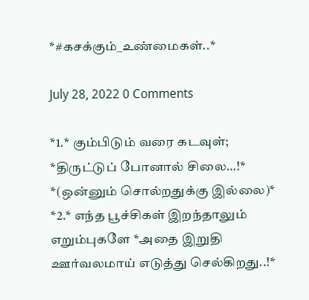*#கசக்கும்_உண்மைகள்..*

July 28, 2022 0 Comments

*1.* கும்பிடும் வரை கடவுள்;
*திருட்டுப் போனால் சிலை…!*
*(ஒன்னும் சொல்றதுக்கு இல்லை)*
*2.* எந்த பூச்சிகள் இறந்தாலும் எறும்புகளே *அதை இறுதி ஊர்வலமாய் எடுத்து செல்கிறது..!*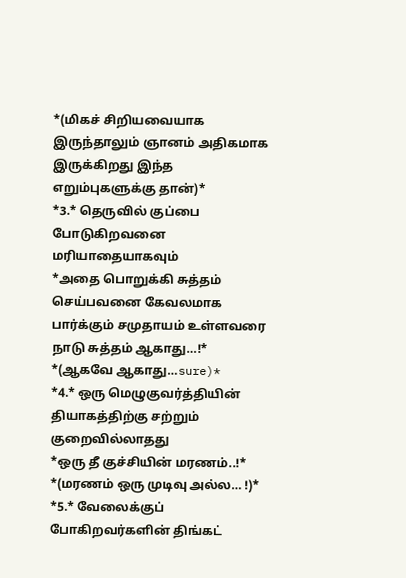*(மிகச் சிறியவையாக இருந்தாலும் ஞானம் அதிகமாக இருக்கிறது இந்த எறும்புகளுக்கு தான்)*
*3.* தெருவில் குப்பை போடுகிறவனை மரியாதையாகவும்
*அதை பொறுக்கி சுத்தம் செய்பவனை கேவலமாக பார்க்கும் சமுதாயம் உள்ளவரை நாடு சுத்தம் ஆகாது…!*
*(ஆகவே ஆகாது…sure)*
*4.* ஒரு மெழுகுவர்த்தியின் தியாகத்திற்கு சற்றும் குறைவில்லாதது
*ஒரு தீ குச்சியின் மரணம்..!*
*(மரணம் ஒரு முடிவு அல்ல… !)*
*5.* வேலைக்குப் போகிறவர்களின் திங்கட்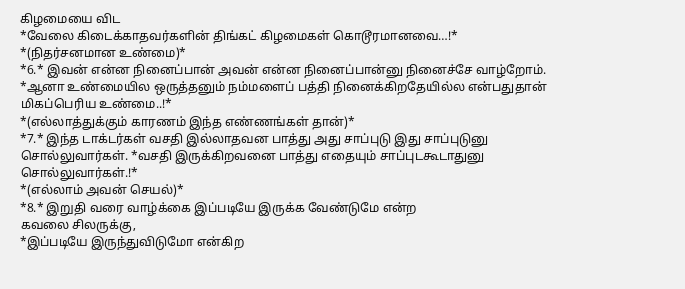கிழமையை விட
*வேலை கிடைக்காதவர்களின் திங்கட் கிழமைகள் கொடூரமானவை…!*
*(நிதர்சனமான உண்மை)*
*6.* இவன் என்ன நினைப்பான் அவன் என்ன நினைப்பான்னு நினைச்சே வாழ்றோம். *ஆனா உண்மையில ஒருத்தனும் நம்மளைப் பத்தி நினைக்கிறதேயில்ல என்பதுதான் மிகப்பெரிய உண்மை..!*
*(எல்லாத்துக்கும் காரணம் இந்த எண்ணங்கள் தான்)*
*7.* இந்த டாக்டர்கள் வசதி இல்லாதவன பாத்து அது சாப்புடு இது சாப்புடுனு சொல்லுவார்கள். *வசதி இருக்கிறவனை பாத்து எதையும் சாப்புடகூடாதுனு சொல்லுவார்கள்.!*
*(எல்லாம் அவன் செயல்)*
*8.* இறுதி வரை வாழ்க்கை இப்படியே இருக்க வேண்டுமே என்ற
கவலை சிலருக்கு,
*இப்படியே இருந்துவிடுமோ என்கிற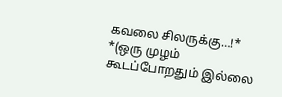கவலை சிலருக்கு…!*
*(ஒரு முழம் கூடப்போறதும் இல்லை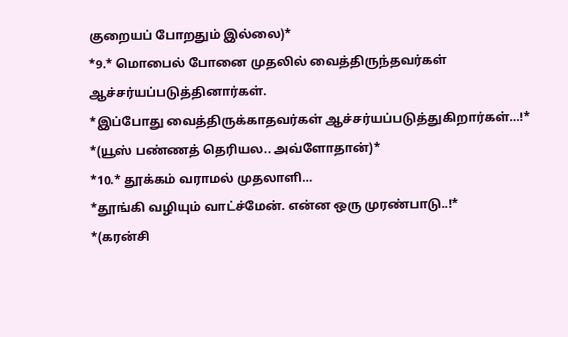குறையப் போறதும் இல்லை)*
*9.* மொபைல் போனை முதலில் வைத்திருந்தவர்கள் ஆச்சர்யப்படுத்தினார்கள்.
*இப்போது வைத்திருக்காதவர்கள் ஆச்சர்யப்படுத்துகிறார்கள்…!*
*(யூஸ் பண்ணத் தெரியல.. அவ்ளோதான்)*
*10.* தூக்கம் வராமல் முதலாளி…
*தூங்கி வழியும் வாட்ச்மேன். என்ன ஒரு முரண்பாடு..!*
*(கரன்சி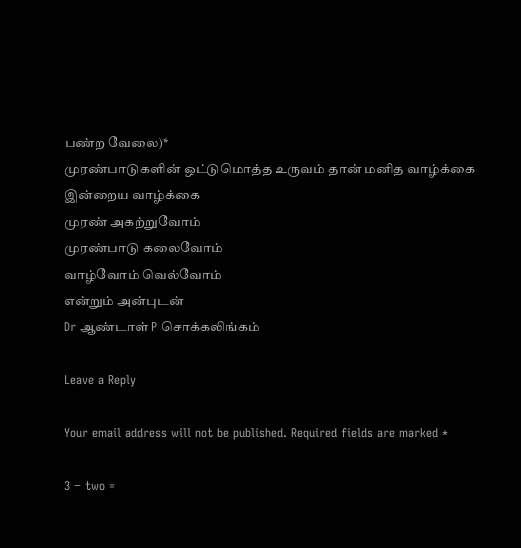பண்ற வேலை)*
முரண்பாடுகளின் ஒட்டுமொத்த உருவம் தான் மனித வாழ்க்கை
இன்றைய வாழ்க்கை
முரண் அகற்றுவோம்
முரண்பாடு கலைவோம்
வாழ்வோம் வெல்வோம்
என்றும் அன்புடன்
Dr ஆண்டாள் P சொக்கலிங்கம்

Leave a Reply

Your email address will not be published. Required fields are marked *

3 − two =